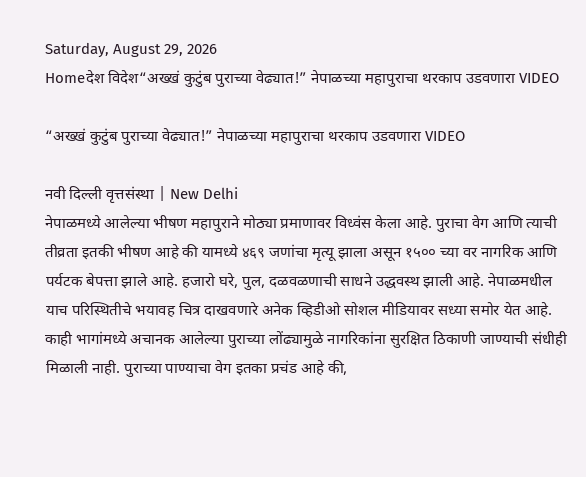Saturday, August 29, 2026
Homeदेश विदेश“अख्खं कुटुंब पुराच्या वेढ्यात!” नेपाळच्या महापुराचा थरकाप उडवणारा VIDEO

“अख्खं कुटुंब पुराच्या वेढ्यात!” नेपाळच्या महापुराचा थरकाप उडवणारा VIDEO

नवी दिल्ली वृत्तसंस्था | New Delhi
नेपाळमध्ये आलेल्या भीषण महापुराने मोठ्या प्रमाणावर विध्वंस केला आहे. पुराचा वेग आणि त्याची तीव्रता इतकी भीषण आहे की यामध्ये ४६९ जणांचा मृत्यू झाला असून १५०० च्या वर नागरिक आणि पर्यटक बेपत्ता झाले आहे. हजारो घरे, पुल, दळवळणाची साधने उद्धवस्थ झाली आहे. नेपाळमधील याच परिस्थितीचे भयावह चित्र दाखवणारे अनेक व्हिडीओ सोशल मीडियावर सध्या समोर येत आहे. काही भागांमध्ये अचानक आलेल्या पुराच्या लोंढ्यामुळे नागरिकांना सुरक्षित ठिकाणी जाण्याची संधीही मिळाली नाही. पुराच्या पाण्याचा वेग इतका प्रचंड आहे की,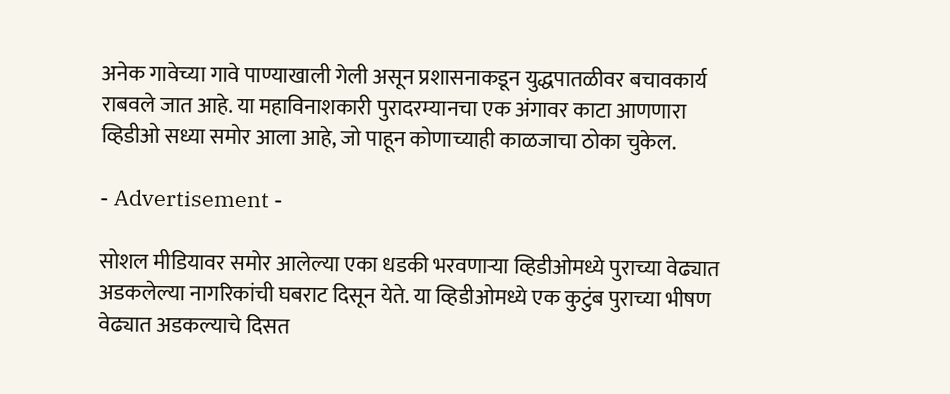अनेक गावेच्या गावे पाण्याखाली गेली असून प्रशासनाकडून युद्धपातळीवर बचावकार्य राबवले जात आहे. या महाविनाशकारी पुरादरम्यानचा एक अंगावर काटा आणणारा व्हिडीओ सध्या समोर आला आहे, जो पाहून कोणाच्याही काळजाचा ठोका चुकेल.

- Advertisement -

सोशल मीडियावर समोर आलेल्या एका धडकी भरवणाऱ्या व्हिडीओमध्ये पुराच्या वेढ्यात अडकलेल्या नागरिकांची घबराट दिसून येते. या व्हिडीओमध्ये एक कुटुंब पुराच्या भीषण वेढ्यात अडकल्याचे दिसत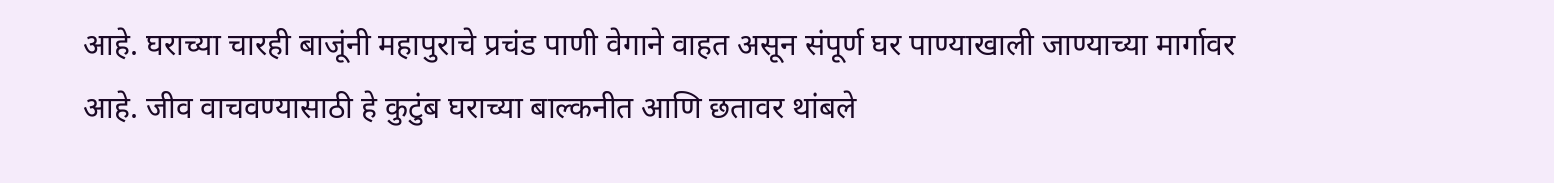आहे. घराच्या चारही बाजूंनी महापुराचे प्रचंड पाणी वेगाने वाहत असून संपूर्ण घर पाण्याखाली जाण्याच्या मार्गावर आहे. जीव वाचवण्यासाठी हे कुटुंब घराच्या बाल्कनीत आणि छतावर थांबले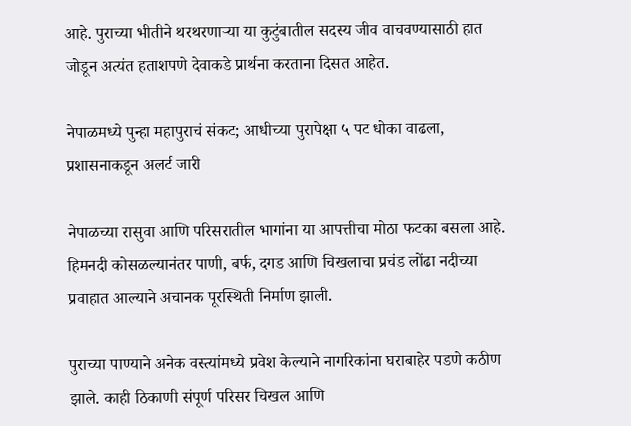आहे. पुराच्या भीतीने थरथरणाऱ्या या कुटुंबातील सदस्य जीव वाचवण्यासाठी हात जोडून अत्यंत हताशपणे देवाकडे प्रार्थना करताना दिसत आहेत.

नेपाळमध्ये पुन्हा महापुराचं संकट; आधीच्या पुरापेक्षा ५ पट धोका वाढला, प्रशासनाकडून अलर्ट जारी

नेपाळच्या रासुवा आणि परिसरातील भागांना या आपत्तीचा मोठा फटका बसला आहे. हिमनदी कोसळल्यानंतर पाणी, बर्फ, दगड आणि चिखलाचा प्रचंड लोंढा नदीच्या प्रवाहात आल्याने अचानक पूरस्थिती निर्माण झाली.

पुराच्या पाण्याने अनेक वस्त्यांमध्ये प्रवेश केल्याने नागरिकांना घराबाहेर पडणे कठीण झाले. काही ठिकाणी संपूर्ण परिसर चिखल आणि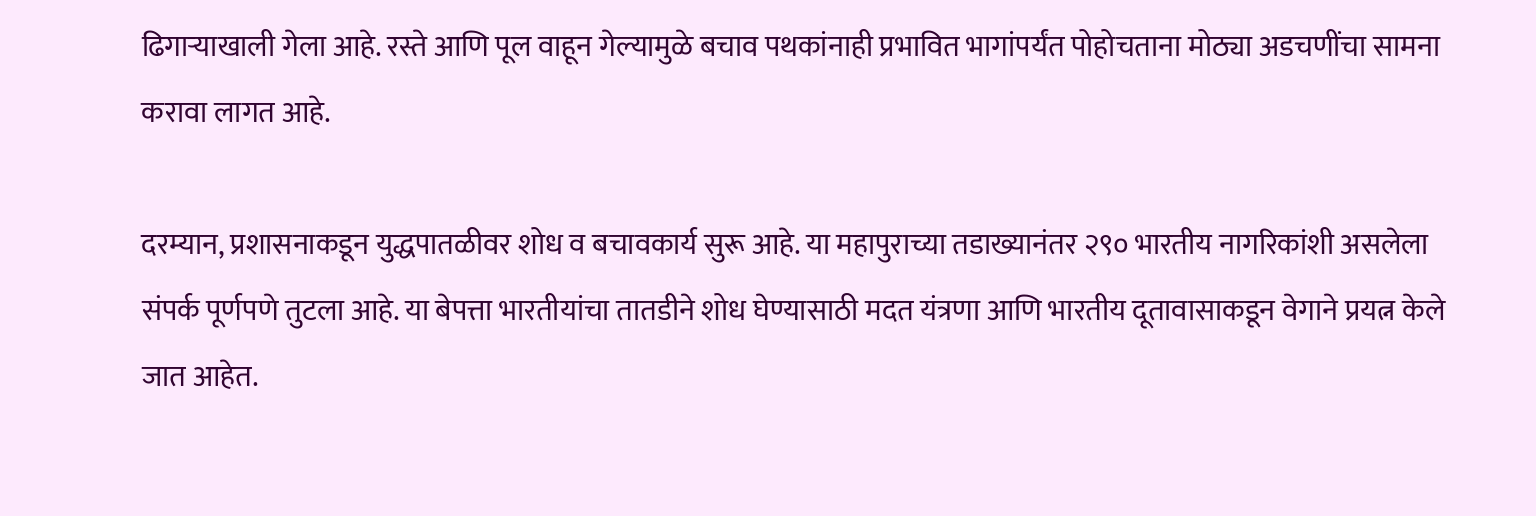ढिगाऱ्याखाली गेला आहे. रस्ते आणि पूल वाहून गेल्यामुळे बचाव पथकांनाही प्रभावित भागांपर्यंत पोहोचताना मोठ्या अडचणींचा सामना करावा लागत आहे.

दरम्यान, प्रशासनाकडून युद्धपातळीवर शोध व बचावकार्य सुरू आहे. या महापुराच्या तडाख्यानंतर २९० भारतीय नागरिकांशी असलेला संपर्क पूर्णपणे तुटला आहे. या बेपत्ता भारतीयांचा तातडीने शोध घेण्यासाठी मदत यंत्रणा आणि भारतीय दूतावासाकडून वेगाने प्रयत्न केले जात आहेत.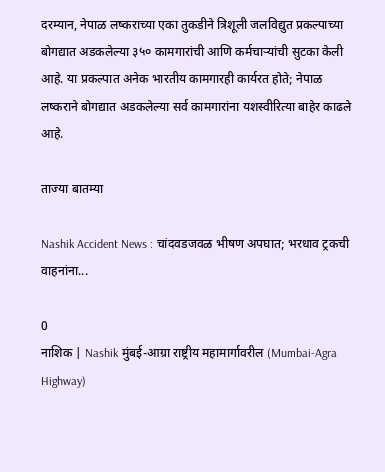दरम्यान, नेपाळ लष्कराच्या एका तुकडीने त्रिशूली जलविद्युत प्रकल्पाच्या बोगद्यात अडकलेल्या ३५० कामगारांची आणि कर्मचाऱ्यांची सुटका केली आहे. या प्रकल्पात अनेक भारतीय कामगारही कार्यरत होते; नेपाळ लष्कराने बोगद्यात अडकलेल्या सर्व कामगारांना यशस्वीरित्या बाहेर काढले आहे.

ताज्या बातम्या

Nashik Accident News : चांदवडजवळ भीषण अपघात; भरधाव ट्रकची वाहनांना...

0
नाशिक | Nashik मुंबई-आग्रा राष्ट्रीय महामार्गावरील (Mumbai-Agra Highway)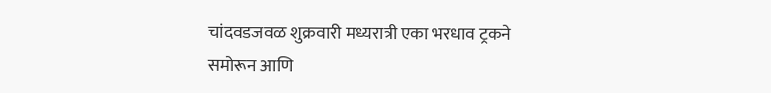चांदवडजवळ शुक्रवारी मध्यरात्री एका भरधाव ट्रकने समोरून आणि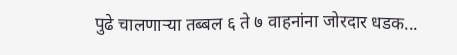पुढे चालणाऱ्या तब्बल ६ ते ७ वाहनांना जोरदार धडक...